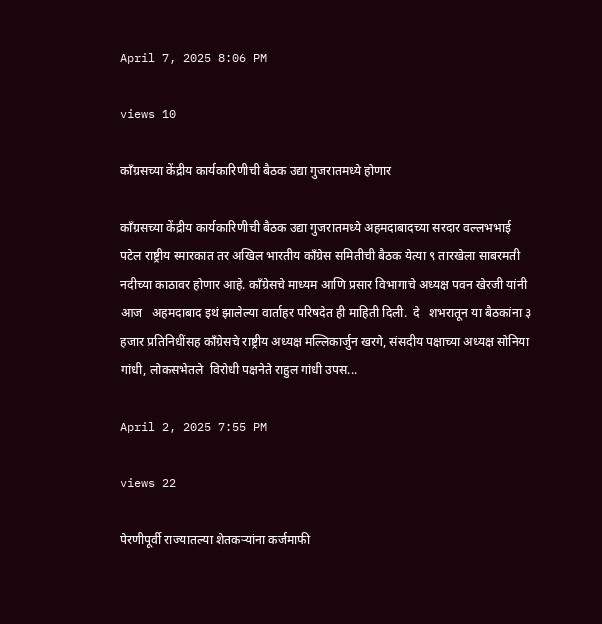April 7, 2025 8:06 PM

views 10

काँग्रसच्या केंद्रीय कार्यकारिणीची बैठक उद्या गुजरातमध्ये होणार

काँग्रसच्या केंद्रीय कार्यकारिणीची बैठक उद्या गुजरातमध्ये अहमदाबादच्या सरदार वल्लभभाई पटेल राष्ट्रीय स्मारकात तर अखिल भारतीय काँग्रेस समितीची बैठक येत्या ९ तारखेला साबरमती नदीच्या काठावर होणार आहे. काँग्रेसचे माध्यम आणि प्रसार विभागाचे अध्यक्ष पवन खेरजी यांनी आज   अहमदाबाद इथं झालेल्या वार्ताहर परिषदेत ही माहिती दिली.  दे   शभरातून या बैठकांना ३ हजार प्रतिनिधींसह काँग्रेसचे राष्ट्रीय अध्यक्ष मल्लिकार्जुन खरगे, संसदीय पक्षाच्या अध्यक्ष सोनिया गांधी, लोकसभेतले  विरोधी पक्षनेते राहुल गांधी उपस...

April 2, 2025 7:55 PM

views 22

पेरणीपूर्वी राज्यातल्या शेतकऱ्यांना कर्जमाफी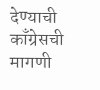देण्याची काँग्रेसची मागणी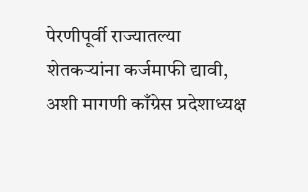पेरणीपूर्वी राज्यातल्या शेतकऱ्यांना कर्जमाफी द्यावी, अशी मागणी काँग्रेस प्रदेशाध्यक्ष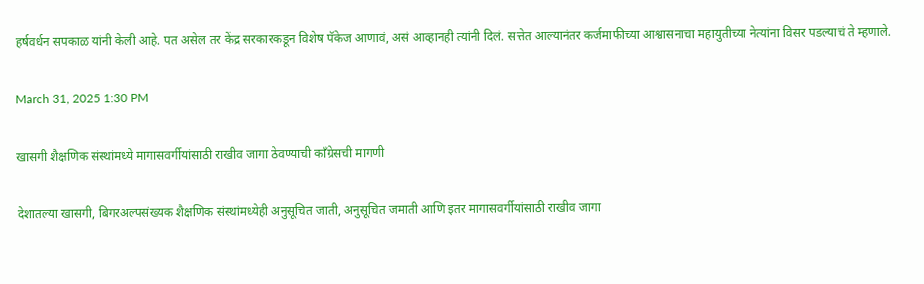हर्षवर्धन सपकाळ यांनी केली आहे. पत असेल तर केंद्र सरकारकडून विशेष पॅकेज आणावं, असं आव्हानही त्यांनी दिलं. सत्तेत आल्यानंतर कर्जमाफीच्या आश्वासनाचा महायुतीच्या नेत्यांना विसर पडल्याचं ते म्हणाले.

March 31, 2025 1:30 PM

खासगी शैक्षणिक संस्थांमध्ये मागासवर्गीयांसाठी राखीव जागा ठेवण्याची काँग्रेसची मागणी

देशातल्या खासगी, बिगरअल्पसंख्यक शैक्षणिक संस्थांमध्येही अनुसूचित जाती, अनुसूचित जमाती आणि इतर मागासवर्गीयांसाठी राखीव जागा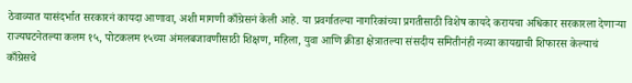ठेवाव्यात यासंदर्भात सरकारनं कायदा आणावा, अशी मागणी काँग्रेसनं केली आहे. या प्रवर्गातल्या नागरिकांच्या प्रगतीसाठी विशेष कायदे करायचा अधिकार सरकारला देणाऱ्या राज्यघटनेतल्या कलम १५, पोटकलम १५च्या अंमलबजावणीसाठी शिक्षण, महिला, युवा आणि क्रीडा क्षेत्रातल्या संसदीय समितीनंही नव्या कायद्याची शिफारस केल्याचं काँग्रेसचे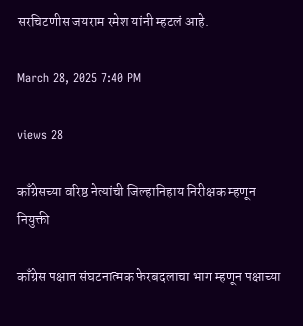सरचिटणीस जयराम रमेश यांनी म्हटलं आहे.

March 28, 2025 7:40 PM

views 28

काँग्रेसच्या वरिष्ठ नेत्यांची जिल्हानिहाय निरीक्षक म्हणून नियुक्ती

काँग्रेस पक्षात संघटनात्मक फेरबदलाचा भाग म्हणून पक्षाच्या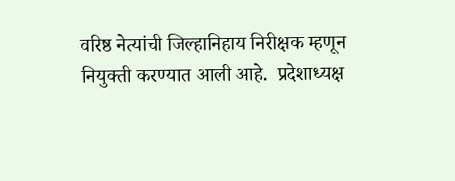वरिष्ठ नेत्यांची जिल्हानिहाय निरीक्षक म्हणून नियुक्ती करण्यात आली आहे.  प्रदेशाध्यक्ष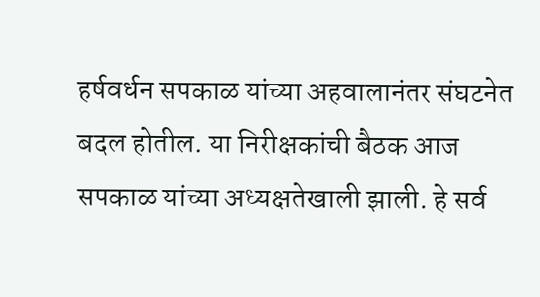हर्षवर्धन सपकाळ यांच्या अहवालानंतर संघटनेत बदल होतील. या निरीक्षकांची बैठक आज सपकाळ यांच्या अध्यक्षतेखाली झाली. हे सर्व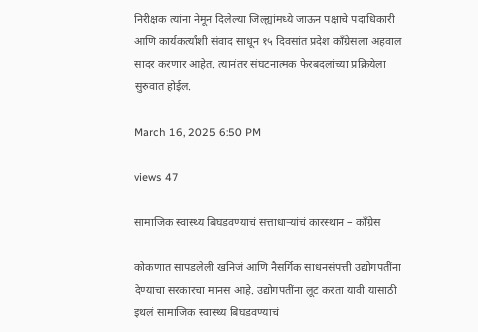निरीक्षक त्यांना नेमून दिलेल्या जिल्ह्यांमध्ये जाऊन पक्षाचे पदाधिकारी आणि कार्यकर्त्यांशी संवाद साधून १५ दिवसांत प्रदेश काँग्रेसला अहवाल सादर करणार आहेत. त्यानंतर संघटनात्मक फेरबदलांच्या प्रक्रियेला सुरुवात होईल.

March 16, 2025 6:50 PM

views 47

सामाजिक स्वास्थ्य बिघडवण्याचं सत्ताधाऱ्यांचं कारस्थान – काँग्रेस

कोकणात सापडलेली खनिजं आणि नैसर्गिक साधनसंपत्ती उद्योगपतींना देण्याचा सरकारचा मानस आहे. उद्योगपतींना लूट करता यावी यासाठी इथलं सामाजिक स्वास्थ्य बिघडवण्याचं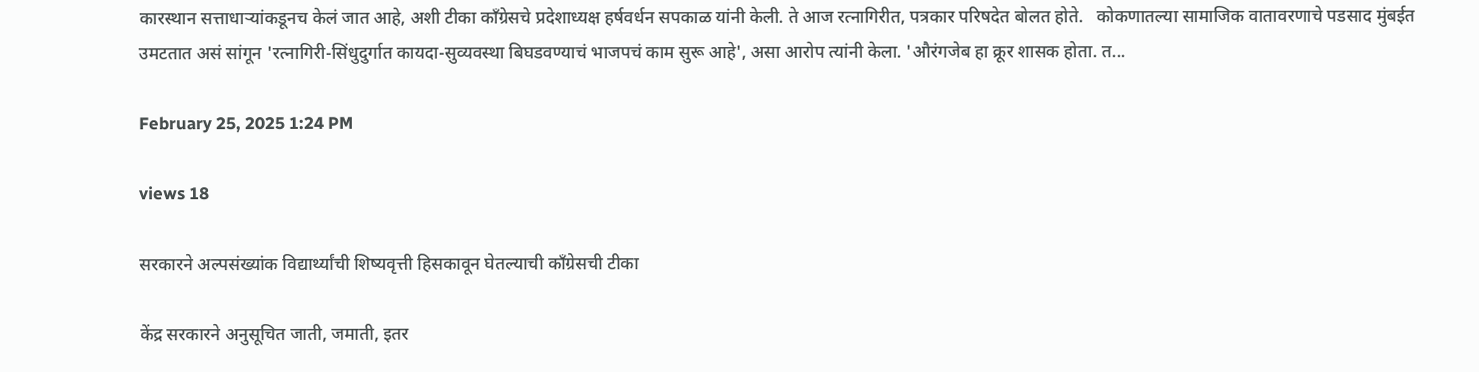कारस्थान सत्ताधाऱ्यांकडूनच केलं जात आहे, अशी टीका काँग्रेसचे प्रदेशाध्यक्ष हर्षवर्धन सपकाळ यांनी केली. ते आज रत्नागिरीत, पत्रकार परिषदेत बोलत होते.   कोकणातल्या सामाजिक वातावरणाचे पडसाद मुंबईत उमटतात असं सांगून 'रत्नागिरी-सिंधुदुर्गात कायदा-सुव्यवस्था बिघडवण्याचं भाजपचं काम सुरू आहे', असा आरोप त्यांनी केला. 'औरंगजेब हा क्रूर शासक होता. त...

February 25, 2025 1:24 PM

views 18

सरकारने अल्पसंख्यांक विद्यार्थ्यांची शिष्यवृत्ती हिसकावून घेतल्याची काँग्रेसची टीका

केंद्र सरकारने अनुसूचित जाती, जमाती, इतर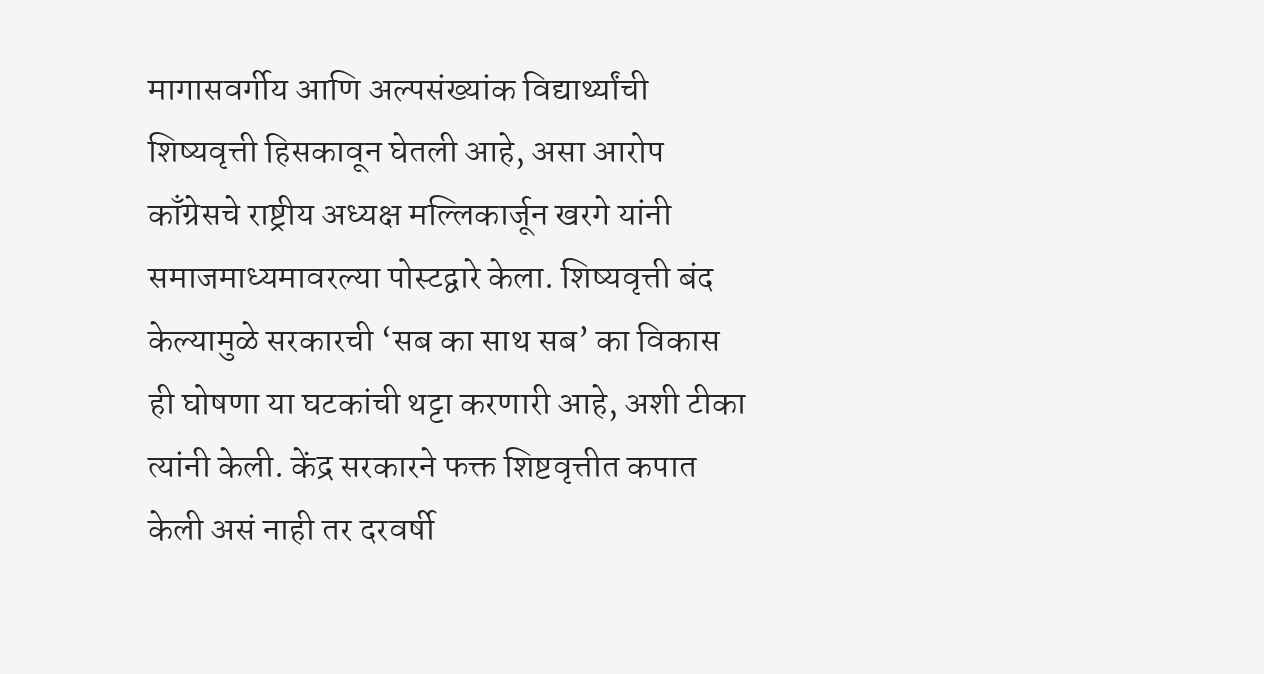मागासवर्गीय आणि अल्पसंख्यांक विद्यार्थ्यांची शिष्यवृत्ती हिसकावून घेतली आहे, असा आरोप काँग्रेसचे राष्ट्रीय अध्यक्ष मल्लिकार्जून खरगे यांनी समाजमाध्यमावरल्या पोस्टद्वारे केला. शिष्यवृत्ती बंद केल्यामुळे सरकारची ‘सब का साथ सब’ का विकास ही घोषणा या घटकांची थट्टा करणारी आहे, अशी टीका त्यांनी केली. केंद्र सरकारने फक्त शिष्टवृत्तीत कपात केली असं नाही तर दरवर्षी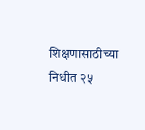शिक्षणासाठीच्या निधीत २५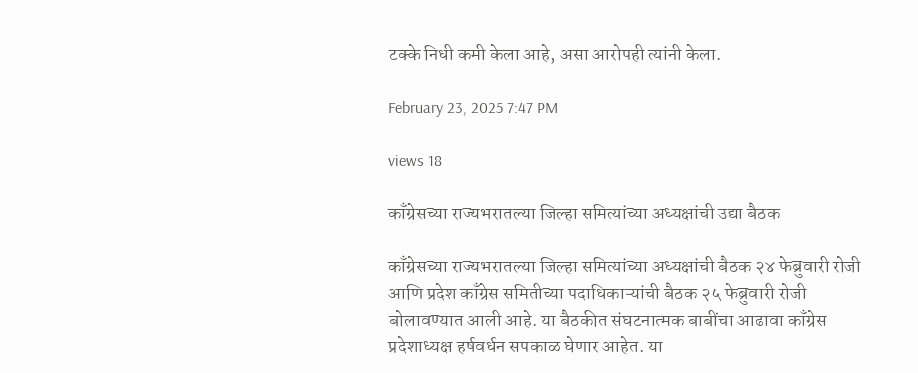टक्के निधी कमी केला आहे, असा आरोपही त्यांनी केला.

February 23, 2025 7:47 PM

views 18

काँग्रेसच्या राज्यभरातल्या जिल्हा समित्यांच्या अध्यक्षांची उद्या बैठक

काँग्रेसच्या राज्यभरातल्या जिल्हा समित्यांच्या अध्यक्षांची बैठक २४ फेब्रुवारी रोजी आणि प्रदेश काँग्रेस समितीच्या पदाधिकाऱ्यांची बैठक २५ फेब्रुवारी रोजी बोलावण्यात आली आहे. या बैठकीत संघटनात्मक बाबींचा आढावा काँग्रेस प्रदेशाध्यक्ष हर्षवर्धन सपकाळ घेणार आहेत. या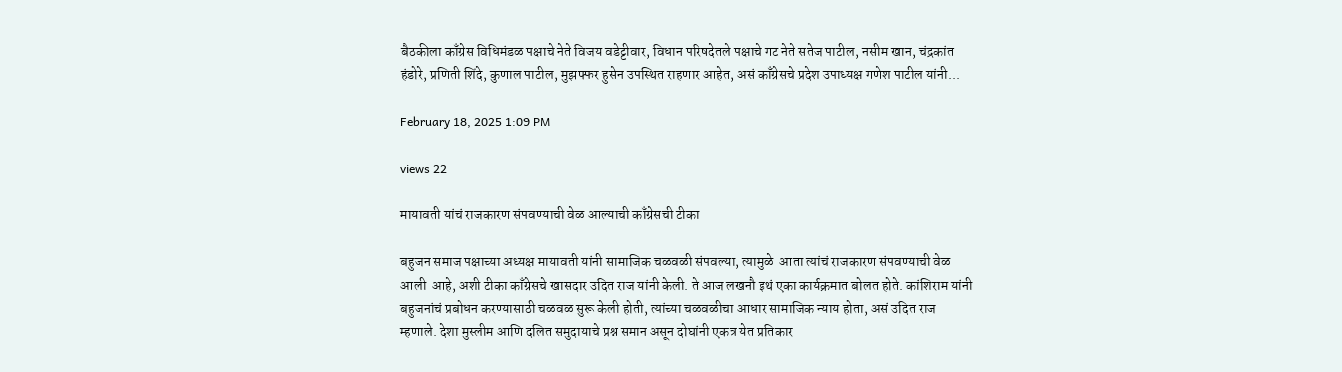बैठकीला काँग्रेस विधिमंडळ पक्षाचे नेते विजय वडेट्टीवार, विधान परिषदेतले पक्षाचे गट नेते सतेज पाटील, नसीम खान, चंद्रकांत हंडोरे, प्रणिती शिंदे, कुणाल पाटील, मुझफ्फर हुसेन उपस्थित राहणार आहेत, असं काँग्रेसचे प्रदेश उपाध्यक्ष गणेश पाटील यांनी...

February 18, 2025 1:09 PM

views 22

मायावती यांचं राजकारण संपवण्याची वेळ आल्याची काँग्रेसची टीका

बहुजन समाज पक्षाच्या अध्यक्ष मायावती यांनी सामाजिक चळवळी संपवल्या, त्यामुळे  आता त्यांचं राजकारण संपवण्याची वेळ आली  आहे, अशी टीका काँग्रेसचे खासदार उदित राज यांनी केली. ते आज लखनौ इथं एका कार्यक्रमात बोलत होते. कांशिराम यांनी बहुजनांचं प्रबोधन करण्यासाठी चळवळ सुरू केली होती, त्यांच्या चळवळीचा आधार सामाजिक न्याय होता, असं उदित राज म्हणाले. देशा मुस्लीम आणि दलित समुदायाचे प्रश्न समान असून दोघांनी एकत्र येत प्रतिकार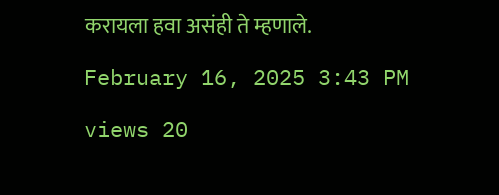करायला हवा असंही ते म्हणाले.

February 16, 2025 3:43 PM

views 20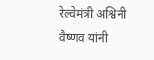रेल्वेमंत्री अश्विनी वैष्णव यांनी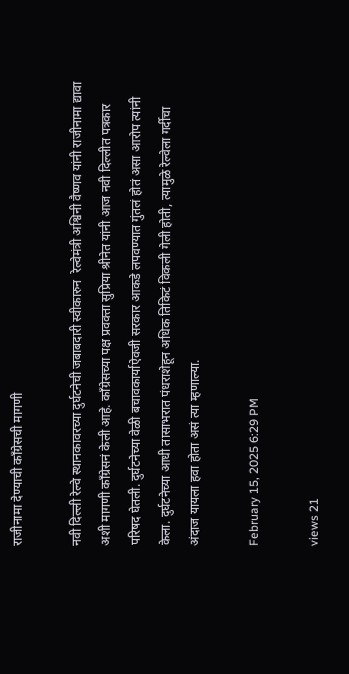राजीनामा देण्याची काँग्रेसची मागणी

नवी दिल्ली रेल्वे स्थानकावरच्या दुर्घटनेची जबाबदारी स्वीकारुन  रेल्वेमंत्री अश्विनी वैष्णव यांनी राजीनामा द्यावा अशी मागणी काँग्रेसनं केली आहे. काँग्रेसच्या पक्ष प्रवक्ता सुप्रिया श्रीनेत यांनी आज नवी दिल्लीत पत्रकार परिषद घेतली. दुर्घटनेच्या वेळी बचावकार्याऐवजी सरकार आकडे लपवण्यात गुंतलं होतं असा आरोप त्यांनी केला. दुर्घटनेच्या आधी तासाभरात पंधराशेहून अधिक तिकिटं विकली गेली होती, त्यामुळे रेल्वेला गर्दीचा अंदाज यायला हवा होता असं त्या म्हणाल्या.

February 15, 2025 6:29 PM

views 21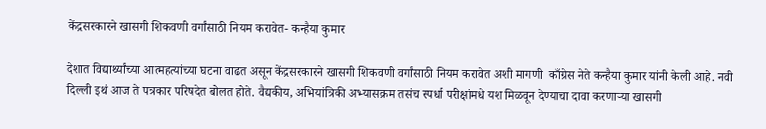केंद्रसरकारने खासगी शिकवणी वर्गांसाठी नियम करावेत- कन्हैया कुमार

देशात विद्यार्थ्यांच्या आत्महत्यांच्या घटना वाढत असून केंद्रसरकारने खासगी शिकवणी वर्गांसाठी नियम करावेत अशी मागणी  काँग्रेस नेते कन्हैया कुमार यांनी केली आहे. नवी दिल्ली इथं आज ते पत्रकार परिषदेत बोलत होते. वैद्यकीय, अभियांत्रिकी अभ्यासक्रम तसंच स्पर्धा परीक्षांमधे यश मिळवून देण्याचा दावा करणाऱ्या खासगी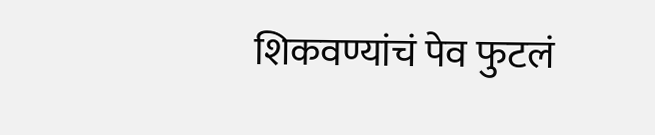शिकवण्यांचं पेव फुटलं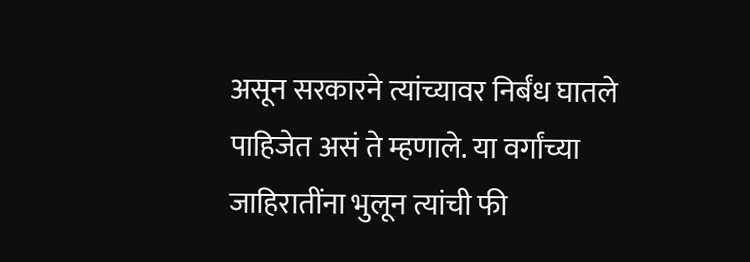असून सरकारने त्यांच्यावर निर्बंध घातले पाहिजेत असं ते म्हणाले. या वर्गांच्या जाहिरातींना भुलून त्यांची फी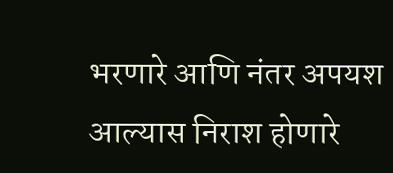भरणारे आणि नंतर अपयश आल्यास निराश होणारे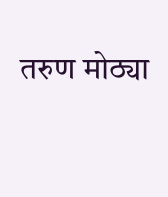तरुण मोठ्या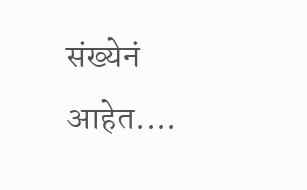संख्येनं आहेत....